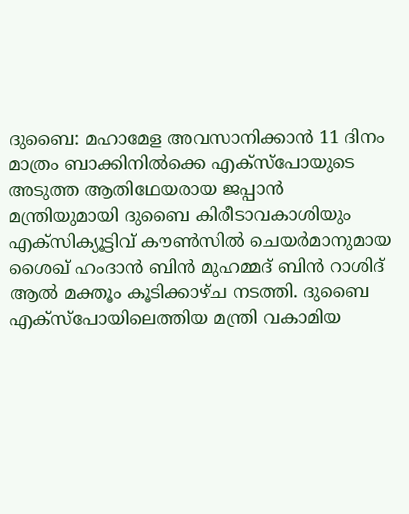ദുബൈ: മഹാമേള അവസാനിക്കാൻ 11 ദിനം മാത്രം ബാക്കിനിൽക്കെ എക്സ്പോയുടെ അടുത്ത ആതിഥേയരായ ജപ്പാൻ മന്ത്രിയുമായി ദുബൈ കിരീടാവകാശിയും എക്സിക്യൂട്ടിവ് കൗൺസിൽ ചെയർമാനുമായ ശൈഖ് ഹംദാൻ ബിൻ മുഹമ്മദ് ബിൻ റാശിദ് ആൽ മക്തൂം കൂടിക്കാഴ്ച നടത്തി. ദുബൈ എക്സ്പോയിലെത്തിയ മന്ത്രി വകാമിയ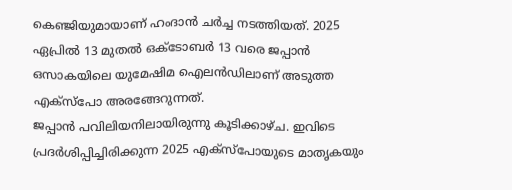കെഞ്ജിയുമായാണ് ഹംദാൻ ചർച്ച നടത്തിയത്. 2025 ഏപ്രിൽ 13 മുതൽ ഒക്ടോബർ 13 വരെ ജപ്പാൻ ഒസാകയിലെ യുമേഷിമ ഐലൻഡിലാണ് അടുത്ത എക്സ്പോ അരങ്ങേറുന്നത്.
ജപ്പാൻ പവിലിയനിലായിരുന്നു കൂടിക്കാഴ്ച. ഇവിടെ പ്രദർശിപ്പിച്ചിരിക്കുന്ന 2025 എക്സ്പോയുടെ മാതൃകയും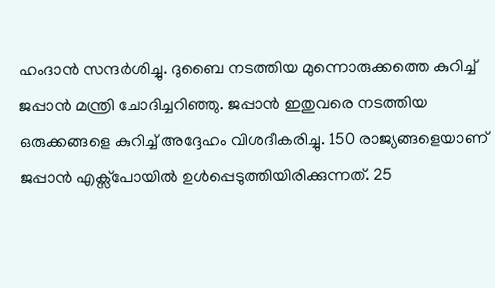ഹംദാൻ സന്ദർശിച്ചു. ദുബൈ നടത്തിയ മുന്നൊരുക്കത്തെ കുറിച്ച് ജപ്പാൻ മന്ത്രി ചോദിച്ചറിഞ്ഞു. ജപ്പാൻ ഇതുവരെ നടത്തിയ ഒരുക്കങ്ങളെ കുറിച്ച് അദ്ദേഹം വിശദീകരിച്ചു. 150 രാജ്യങ്ങളെയാണ് ജപ്പാൻ എക്സ്പോയിൽ ഉൾപ്പെടുത്തിയിരിക്കുന്നത്. 25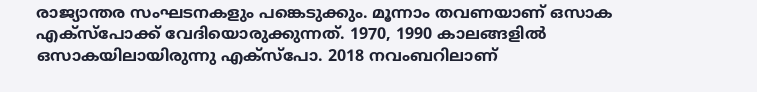രാജ്യാന്തര സംഘടനകളും പങ്കെടുക്കും. മൂന്നാം തവണയാണ് ഒസാക എക്സ്പോക്ക് വേദിയൊരുക്കുന്നത്. 1970, 1990 കാലങ്ങളിൽ ഒസാകയിലായിരുന്നു എക്സ്പോ. 2018 നവംബറിലാണ്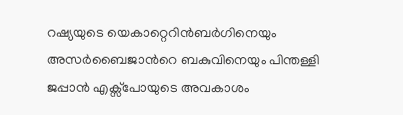റഷ്യയുടെ യെകാറ്റെറിൻബർഗിനെയും അസർബൈജാൻറെ ബകുവിനെയും പിന്തള്ളി ജപ്പാൻ എക്സ്പോയുടെ അവകാശം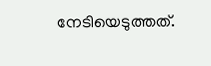നേടിയെടുത്തത്.